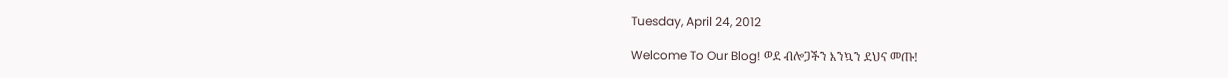Tuesday, April 24, 2012

Welcome To Our Blog! ወደ ብሎጋችን እንኳን ደህና መጡ!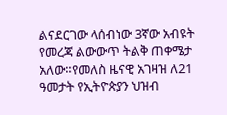ልናደርገው ላሰብነው 3ኛው አብዩት የመረጃ ልውውጥ ትልቅ ጠቀሜታ አለው።የመለስ ዜናዊ አገዛዝ ለ21 ዓመታት የኢትዮጵያን ህዝብ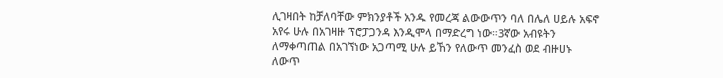ሊገዛበት ከቻለባቸው ምክንያቶች አንዱ የመረጃ ልውውጥን ባለ በሌለ ሀይሉ አፍኖ አየሩ ሁሉ በአገዛዙ ፕሮፓጋንዳ እንዲሞላ በማድረግ ነው።3ኛው አብዩትን ለማቀጣጠል በአገኘነው አጋጣሚ ሁሉ ይኸን የለውጥ መንፈስ ወደ ብዙሀኑ ለውጥ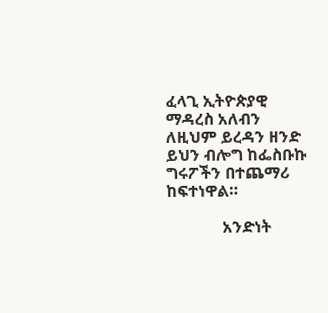ፈላጊ ኢትዮጵያዊ ማዳረስ አለብን ለዚህም ይረዳን ዘንድ ይህን ብሎግ ከፌስቡኩ ግሩፖችን በተጨማሪ ከፍተነዋል።

              አንድነት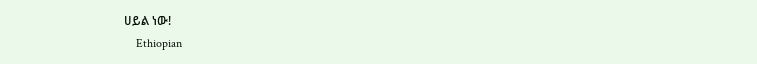ሀይል ነው!
    Ethiopian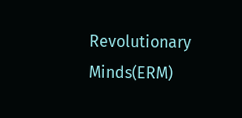Revolutionary Minds(ERM)